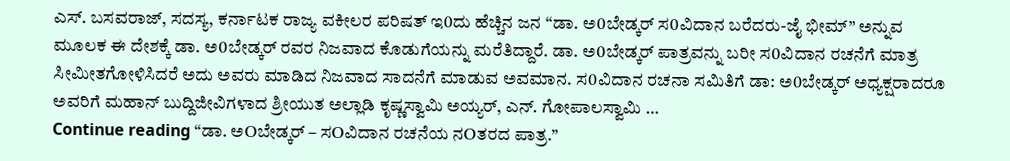ಎಸ್. ಬಸವರಾಜ್, ಸದಸ್ಯ, ಕರ್ನಾಟಕ ರಾಜ್ಯ ವಕೀಲರ ಪರಿಷತ್ ಇ0ದು ಹೆಚ್ಚಿನ ಜನ “ಡಾ. ಅ0ಬೇಡ್ಕರ್ ಸ0ವಿದಾನ ಬರೆದರು-ಜೈ ಭೀಮ್” ಅನ್ನುವ ಮೂಲಕ ಈ ದೇಶಕ್ಕೆ ಡಾ. ಅ0ಬೇಡ್ಕರ್ ರವರ ನಿಜವಾದ ಕೊಡುಗೆಯನ್ನು ಮರೆತಿದ್ದಾರೆ. ಡಾ. ಅ0ಬೇಡ್ಕರ್ ಪಾತ್ರವನ್ನು ಬರೀ ಸ0ವಿದಾನ ರಚನೆಗೆ ಮಾತ್ರ ಸೀಮೀತಗೋಳಿಸಿದರೆ ಅದು ಅವರು ಮಾಡಿದ ನಿಜವಾದ ಸಾದನೆಗೆ ಮಾಡುವ ಅವಮಾನ. ಸ0ವಿದಾನ ರಚನಾ ಸಮಿತಿಗೆ ಡಾ: ಅ0ಬೇಡ್ಕರ್ ಅಧ್ಯಕ್ಷರಾದರೂ ಅವರಿಗೆ ಮಹಾನ್ ಬುದ್ದಿಜೀವಿಗಳಾದ ಶ್ರೀಯುತ ಅಲ್ಲಾಡಿ ಕೃಷ್ಣಸ್ವಾಮಿ ಅಯ್ಯರ್, ಎನ್. ಗೋಪಾಲಸ್ವಾಮಿ …
Continue reading “ಡಾ. ಅOಬೇಡ್ಕರ್ – ಸOವಿದಾನ ರಚನೆಯ ನOತರದ ಪಾತ್ರ.”